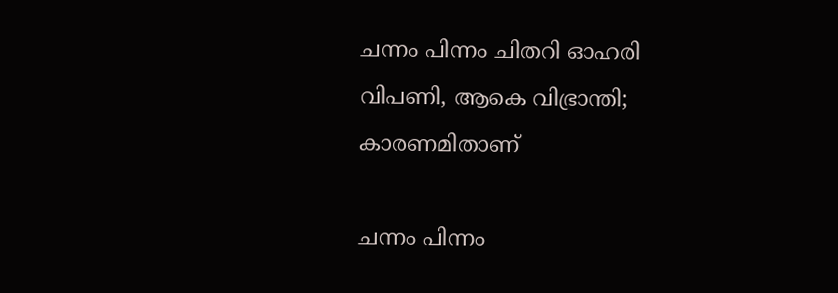ചന്നം പിന്നം ചിതറി ഓഹരി വിപണി, ആകെ വിഭ്രാന്തി; കാരണമിതാണ്

ചന്നം പിന്നം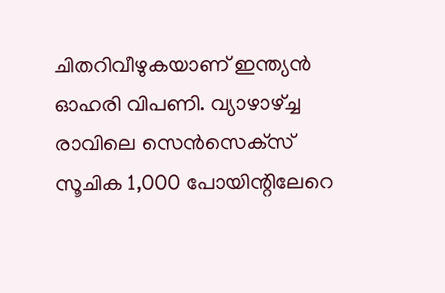ചിതറിവീഴുകയാണ് ഇന്ത്യന്‍ ഓഹരി വിപണി. വ്യാഴാഴ്ച്ച രാവിലെ സെന്‍സെക്‌സ് സൂചിക 1,000 പോയിന്റിലേറെ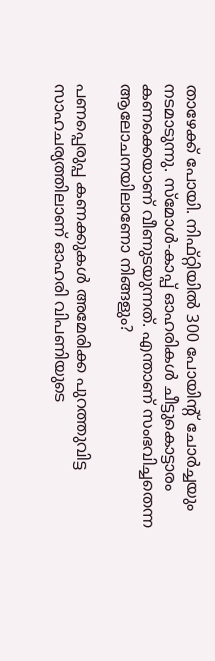താഴേക്ക് പോയി. നിഫ്റ്റിയില്‍ 300 പോയിന്റ് ചോര്‍ച്ചയും നടമാടുന്നു. സ്‌മോള്‍-കാപ്പ് ഓഹരികള്‍ ചീട്ടുകൊട്ടാരം കണക്കെയാണ് വീണുടയുന്നത്. എന്താണ് സംഭവിച്ചതെന്ന ആലോചനയിലാണോ നിങ്ങളും?

പണപ്പെരുപ്പ കണക്കുകള്‍ അമേരിക്ക പുറത്തുവിട്ട സാഹചര്യത്തിലാണ് ഓഹരി വിപണിയുടെ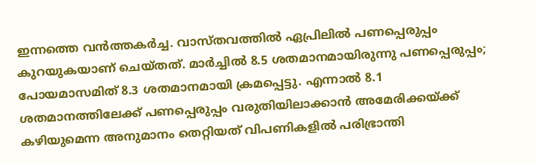ഇന്നത്തെ വന്‍ത്തകര്‍ച്ച. വാസ്തവത്തില്‍ ഏപ്രിലില്‍ പണപ്പെരുപ്പം കുറയുകയാണ് ചെയ്തത്. മാര്‍ച്ചില്‍ 8.5 ശതമാനമായിരുന്നു പണപ്പെരുപ്പം; പോയമാസമിത് 8.3 ശതമാനമായി ക്രമപ്പെട്ടു. എന്നാല്‍ 8.1 ശതമാനത്തിലേക്ക് പണപ്പെരുപ്പം വരുതിയിലാക്കാന്‍ അമേരിക്കയ്ക്ക് കഴിയുമെന്ന അനുമാനം തെറ്റിയത് വിപണികളില്‍ പരിഭ്രാന്തി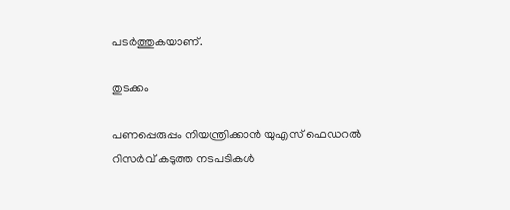പടര്‍ത്തുകയാണ്.

തുടക്കം

പണപ്പെരുപ്പം നിയന്ത്രിക്കാന്‍ യുഎസ് ഫെഡറല്‍ റിസര്‍വ് കടുത്ത നടപടികള്‍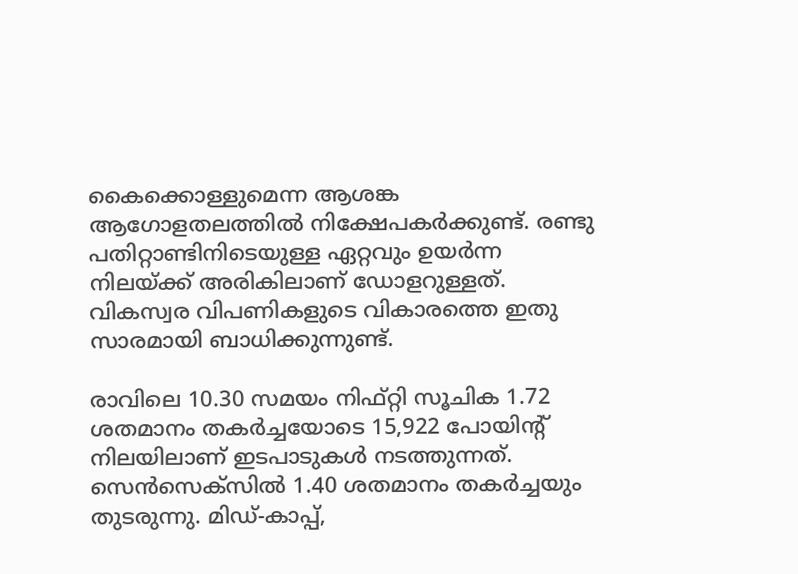കൈക്കൊള്ളുമെന്ന ആശങ്ക ആഗോളതലത്തില്‍ നിക്ഷേപകര്‍ക്കുണ്ട്. രണ്ടു പതിറ്റാണ്ടിനിടെയുള്ള ഏറ്റവും ഉയര്‍ന്ന നിലയ്ക്ക് അരികിലാണ് ഡോളറുള്ളത്. വികസ്വര വിപണികളുടെ വികാരത്തെ ഇതു സാരമായി ബാധിക്കുന്നുണ്ട്.

രാവിലെ 10.30 സമയം നിഫ്റ്റി സൂചിക 1.72 ശതമാനം തകര്‍ച്ചയോടെ 15,922 പോയിന്റ് നിലയിലാണ് ഇടപാടുകള്‍ നടത്തുന്നത്. സെന്‍സെക്‌സില്‍ 1.40 ശതമാനം തകര്‍ച്ചയും തുടരുന്നു. മിഡ്-കാപ്പ്,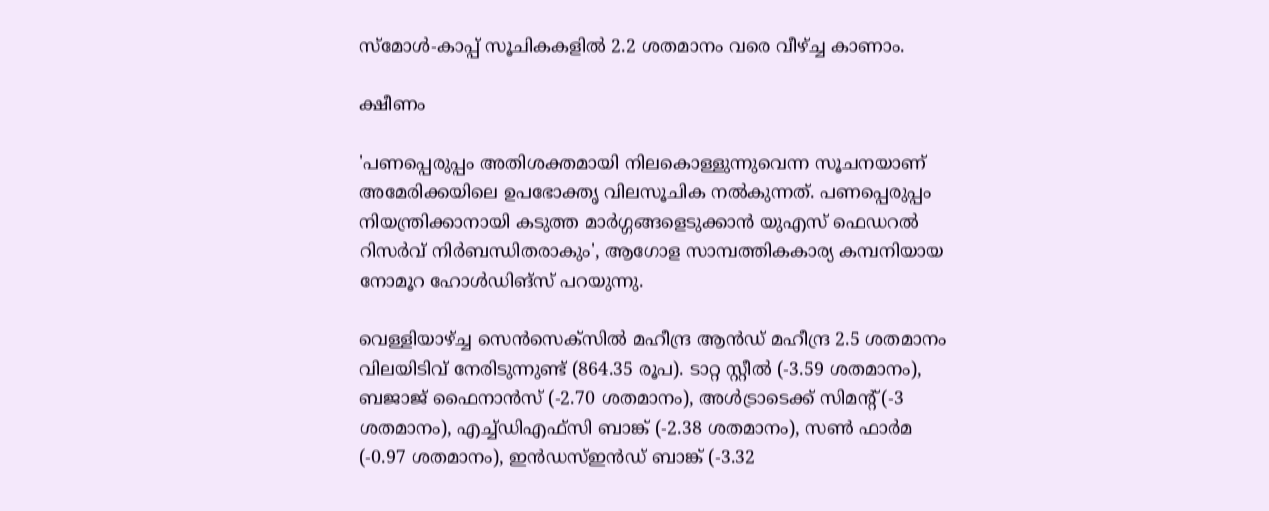സ്‌മോള്‍-കാപ്പ് സൂചികകളില്‍ 2.2 ശതമാനം വരെ വീഴ്ച്ച കാണാം.

ക്ഷീണം

'പണപ്പെരുപ്പം അതിശക്തമായി നിലകൊള്ളുന്നുവെന്ന സൂചനയാണ് അമേരിക്കയിലെ ഉപഭോക്തൃ വിലസൂചിക നല്‍കുന്നത്. പണപ്പെരുപ്പം നിയന്ത്രിക്കാനായി കടുത്ത മാര്‍ഗ്ഗങ്ങളെടുക്കാന്‍ യുഎസ് ഫെഡറല്‍ റിസര്‍വ് നിര്‍ബന്ധിതരാകും', ആഗോള സാമ്പത്തികകാര്യ കമ്പനിയായ നോമൂറ ഹോള്‍ഡിങ്‌സ് പറയുന്നു.

വെള്ളിയാഴ്ച്ച സെന്‍സെക്‌സില്‍ മഹീന്ദ്ര ആന്‍ഡ് മഹീന്ദ്ര 2.5 ശതമാനം വിലയിടിവ് നേരിടുന്നുണ്ട് (864.35 രൂപ). ടാറ്റ സ്റ്റീല്‍ (-3.59 ശതമാനം), ബജാജ് ഫൈനാന്‍സ് (-2.70 ശതമാനം), അള്‍ട്രാടെക്ക് സിമന്റ് (-3 ശതമാനം), എച്ച്ഡിഎഫ്‌സി ബാങ്ക് (-2.38 ശതമാനം), സണ്‍ ഫാര്‍മ (-0.97 ശതമാനം), ഇന്‍ഡസ്ഇന്‍ഡ് ബാങ്ക് (-3.32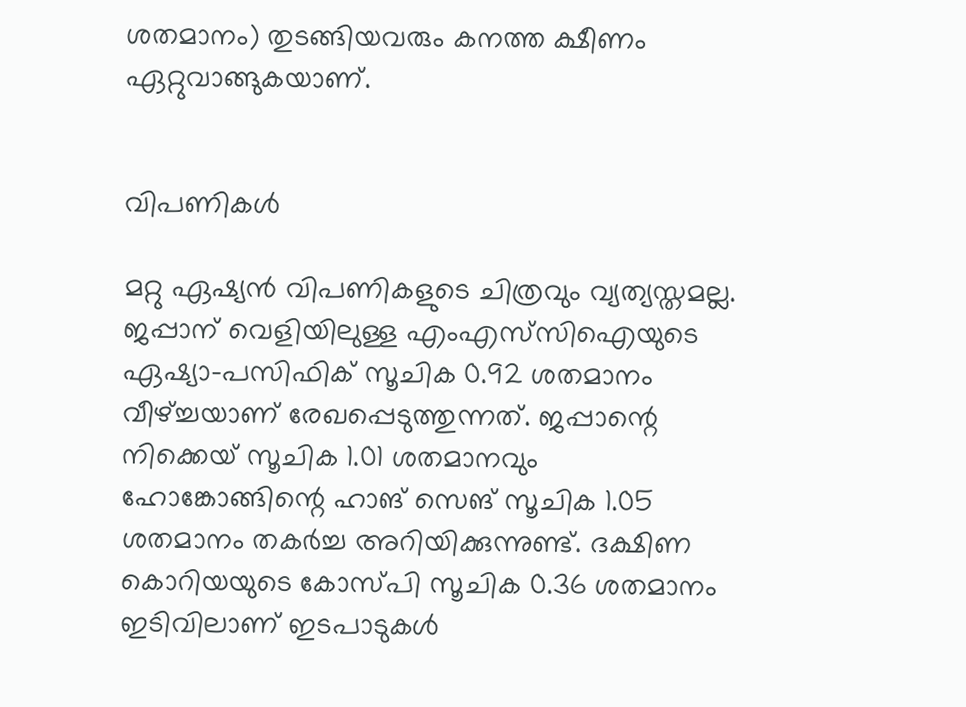ശതമാനം) തുടങ്ങിയവരും കനത്ത ക്ഷീണം ഏറ്റുവാങ്ങുകയാണ്.


വിപണികൾ

മറ്റു ഏഷ്യന്‍ വിപണികളുടെ ചിത്രവും വ്യത്യസ്തമല്ല. ജപ്പാന് വെളിയിലുള്ള എംഎസ്‌സിഐയുടെ ഏഷ്യാ-പസിഫിക് സൂചിക 0.92 ശതമാനം വീഴ്ച്ചയാണ് രേഖപ്പെടുത്തുന്നത്. ജപ്പാന്റെ നിക്കെയ് സൂചിക 1.01 ശതമാനവും ഹോങ്കോങ്ങിന്റെ ഹാങ് സെങ് സൂചിക 1.05 ശതമാനം തകര്‍ച്ച അറിയിക്കുന്നുണ്ട്. ദക്ഷിണ കൊറിയയുടെ കോസ്പി സൂചിക 0.36 ശതമാനം ഇടിവിലാണ് ഇടപാടുകള്‍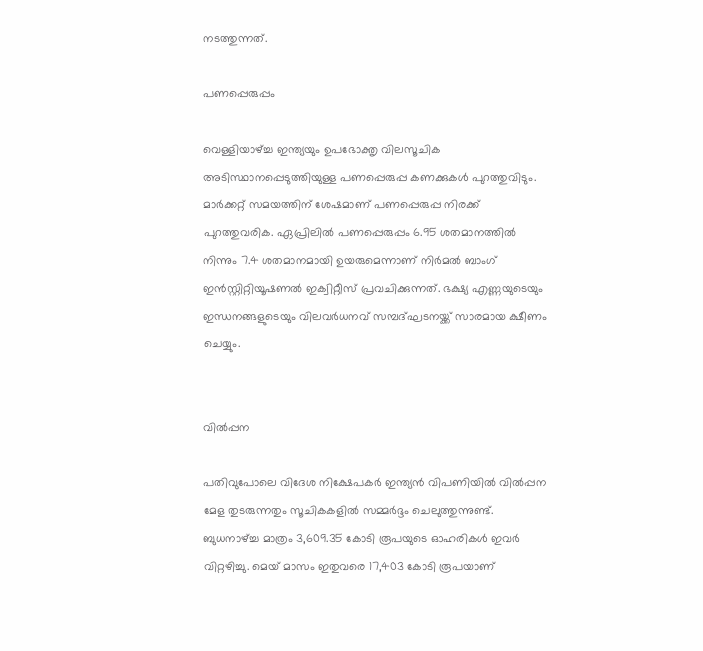നടത്തുന്നത്.

പണപ്പെരുപ്പം

വെള്ളിയാഴ്ച്ച ഇന്ത്യയും ഉപഭോക്തൃ വിലസൂചിക അടിസ്ഥാനപ്പെടുത്തിയുള്ള പണപ്പെരുപ്പ കണക്കുകള്‍ പുറത്തുവിടും. മാര്‍ക്കറ്റ് സമയത്തിന് ശേഷമാണ് പണപ്പെരുപ്പ നിരക്ക് പുറത്തുവരിക. ഏപ്രിലില്‍ പണപ്പെരുപ്പം 6.95 ശതമാനത്തില്‍ നിന്നും 7.4 ശതമാനമായി ഉയരുമെന്നാണ് നിര്‍മല്‍ ബാംഗ് ഇന്‍സ്റ്റിറ്റിയൂഷണല്‍ ഇക്വിറ്റീസ് പ്രവചിക്കുന്നത്. ഭക്ഷ്യ എണ്ണയുടെയും ഇന്ധനങ്ങളുടെയും വിലവര്‍ധനവ് സമ്പദ്ഘടനയ്ക്ക് സാരമായ ക്ഷീണം ചെയ്യും.


വിൽപ്പന

പതിവുപോലെ വിദേശ നിക്ഷേപകര്‍ ഇന്ത്യന്‍ വിപണിയില്‍ വില്‍പ്പന മേള തുടരുന്നതും സൂചികകളില്‍ സമ്മര്‍ദ്ദം ചെലുത്തുന്നുണ്ട്. ബുധനാഴ്ച്ച മാത്രം 3,609.35 കോടി രൂപയുടെ ഓഹരികള്‍ ഇവര്‍ വിറ്റഴിച്ചു. മെയ് മാസം ഇതുവരെ 17,403 കോടി രൂപയാണ്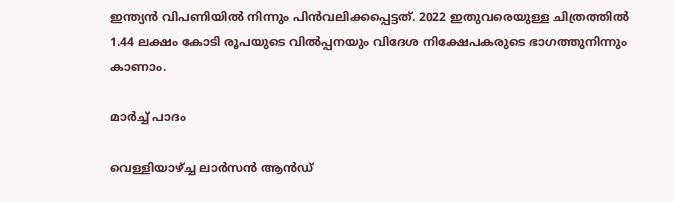ഇന്ത്യന്‍ വിപണിയില്‍ നിന്നും പിന്‍വലിക്കപ്പെട്ടത്. 2022 ഇതുവരെയുള്ള ചിത്രത്തില്‍ 1.44 ലക്ഷം കോടി രൂപയുടെ വില്‍പ്പനയും വിദേശ നിക്ഷേപകരുടെ ഭാഗത്തുനിന്നും കാണാം.

മാർച്ച് പാദം

വെള്ളിയാഴ്ച്ച ലാര്‍സന്‍ ആന്‍ഡ്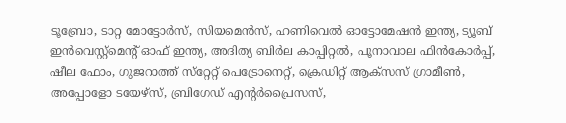ടൂബ്രോ, ടാറ്റ മോട്ടോര്‍സ്, സിയമെന്‍സ്, ഹണിവെല്‍ ഓട്ടോമേഷന്‍ ഇന്ത്യ, ട്യൂബ് ഇന്‍വെസ്റ്റ്‌മെന്റ് ഓഫ് ഇന്ത്യ, അദിത്യ ബിര്‍ല കാപ്പിറ്റല്‍, പൂനാവാല ഫിന്‍കോര്‍പ്പ്, ഷീല ഫോം, ഗുജറാത്ത് സ്‌റ്റേറ്റ് പെട്രോനെറ്റ്, ക്രെഡിറ്റ് ആക്‌സസ് ഗ്രാമീണ്‍, അപ്പോളോ ടയേഴ്‌സ്, ബ്രിഗേഡ് എന്റര്‍പ്രൈസസ്,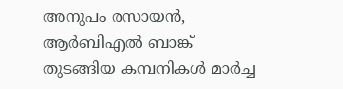അനുപം രസായന്‍, ആര്‍ബിഎല്‍ ബാങ്ക് തുടങ്ങിയ കമ്പനികള്‍ മാര്‍ച്ച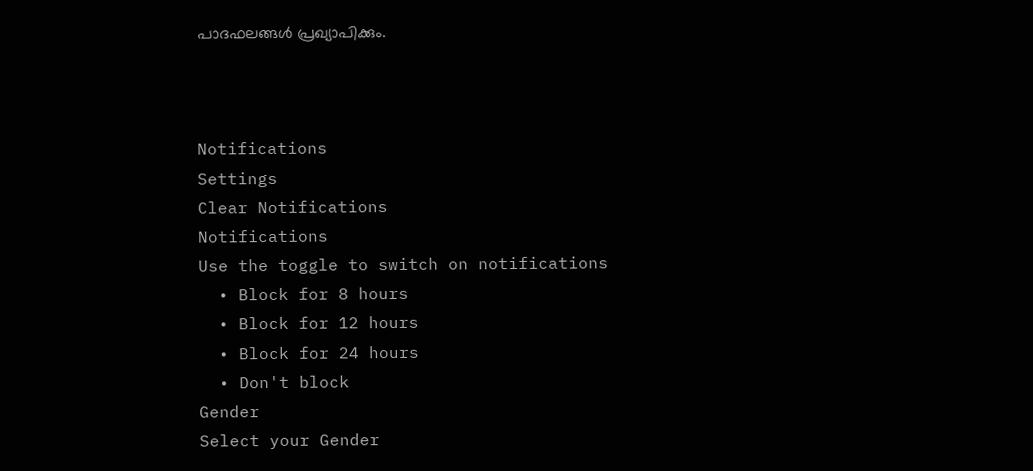പാദഫലങ്ങള്‍ പ്രഖ്യാപിക്കും.



Notifications
Settings
Clear Notifications
Notifications
Use the toggle to switch on notifications
  • Block for 8 hours
  • Block for 12 hours
  • Block for 24 hours
  • Don't block
Gender
Select your Gender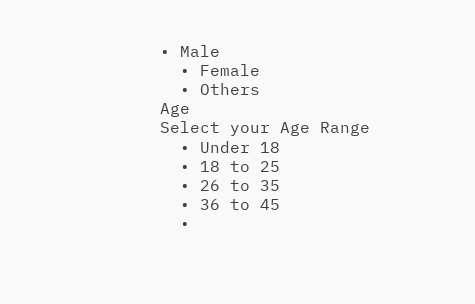• Male
  • Female
  • Others
Age
Select your Age Range
  • Under 18
  • 18 to 25
  • 26 to 35
  • 36 to 45
  •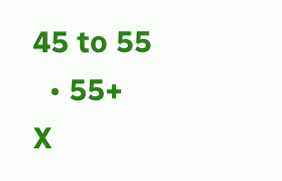45 to 55
  • 55+
X